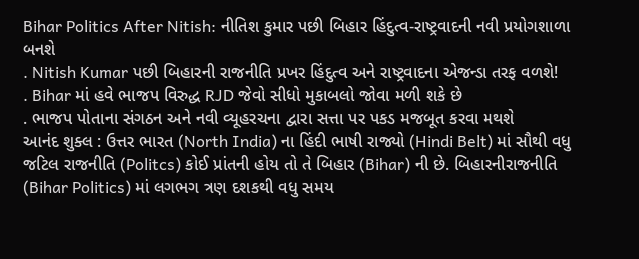Bihar Politics After Nitish: નીતિશ કુમાર પછી બિહાર હિંદુત્વ-રાષ્ટ્રવાદની નવી પ્રયોગશાળા બનશે
. Nitish Kumar પછી બિહારની રાજનીતિ પ્રખર હિંદુત્વ અને રાષ્ટ્રવાદના એજન્ડા તરફ વળશે!
. Bihar માં હવે ભાજપ વિરુદ્ધ RJD જેવો સીધો મુકાબલો જોવા મળી શકે છે
. ભાજપ પોતાના સંગઠન અને નવી વ્યૂહરચના દ્વારા સત્તા પર પકડ મજબૂત કરવા મથશે
આનંદ શુક્લ : ઉત્તર ભારત (North India) ના હિંદી ભાષી રાજ્યો (Hindi Belt) માં સૌથી વધુ જટિલ રાજનીતિ (Politcs) કોઈ પ્રાંતની હોય તો તે બિહાર (Bihar) ની છે. બિહારનીરાજનીતિ (Bihar Politics) માં લગભગ ત્રણ દશકથી વધુ સમય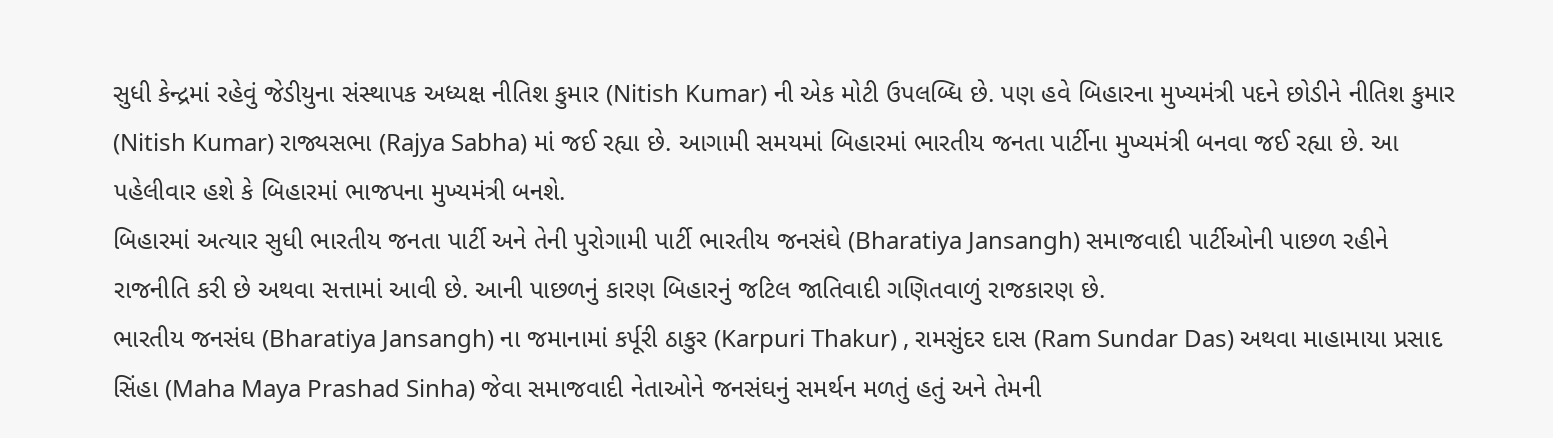સુધી કેન્દ્રમાં રહેવું જેડીયુના સંસ્થાપક અધ્યક્ષ નીતિશ કુમાર (Nitish Kumar) ની એક મોટી ઉપલબ્ધિ છે. પણ હવે બિહારના મુખ્યમંત્રી પદને છોડીને નીતિશ કુમાર (Nitish Kumar) રાજ્યસભા (Rajya Sabha) માં જઈ રહ્યા છે. આગામી સમયમાં બિહારમાં ભારતીય જનતા પાર્ટીના મુખ્યમંત્રી બનવા જઈ રહ્યા છે. આ પહેલીવાર હશે કે બિહારમાં ભાજપના મુખ્યમંત્રી બનશે.
બિહારમાં અત્યાર સુધી ભારતીય જનતા પાર્ટી અને તેની પુરોગામી પાર્ટી ભારતીય જનસંઘે (Bharatiya Jansangh) સમાજવાદી પાર્ટીઓની પાછળ રહીને રાજનીતિ કરી છે અથવા સત્તામાં આવી છે. આની પાછળનું કારણ બિહારનું જટિલ જાતિવાદી ગણિતવાળું રાજકારણ છે.
ભારતીય જનસંઘ (Bharatiya Jansangh) ના જમાનામાં કર્પૂરી ઠાકુર (Karpuri Thakur) , રામસુંદર દાસ (Ram Sundar Das) અથવા માહામાયા પ્રસાદ સિંહા (Maha Maya Prashad Sinha) જેવા સમાજવાદી નેતાઓને જનસંઘનું સમર્થન મળતું હતું અને તેમની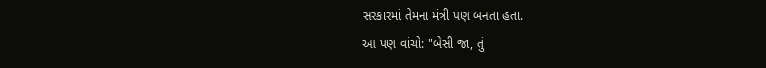સરકારમાં તેમના મંત્રી પણ બનતા હતા.
આ પણ વાંચો: "બેસી જા, તું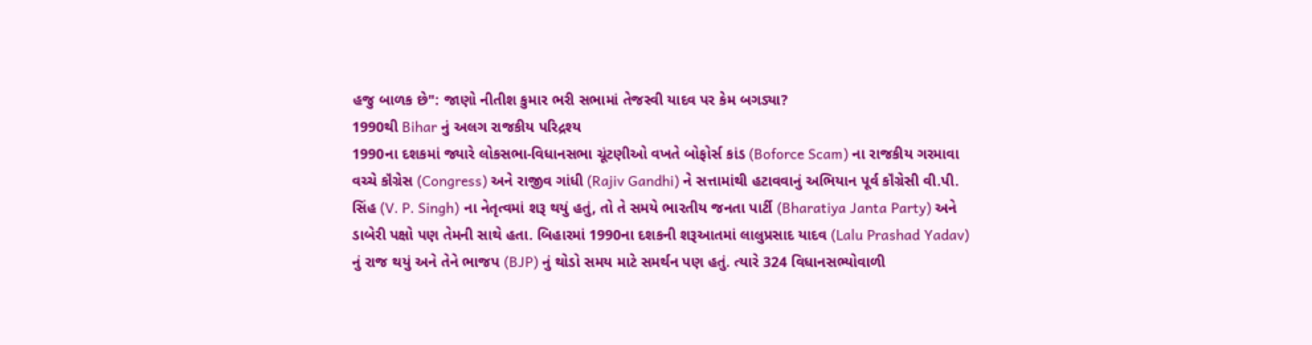હજુ બાળક છે": જાણો નીતીશ કુમાર ભરી સભામાં તેજસ્વી યાદવ પર કેમ બગડ્યા?
1990થી Bihar નું અલગ રાજકીય પરિદ્રશ્ય
1990ના દશકમાં જ્યારે લોકસભા-વિધાનસભા ચૂંટણીઓ વખતે બોફોર્સ કાંડ (Boforce Scam) ના રાજકીય ગરમાવા વચ્ચે કૉંગ્રેસ (Congress) અને રાજીવ ગાંધી (Rajiv Gandhi) ને સત્તામાંથી હટાવવાનું અભિયાન પૂર્વ કૉંગ્રેસી વી.પી. સિંહ (V. P. Singh) ના નેતૃત્વમાં શરૂ થયું હતું, તો તે સમયે ભારતીય જનતા પાર્ટી (Bharatiya Janta Party) અને ડાબેરી પક્ષો પણ તેમની સાથે હતા. બિહારમાં 1990ના દશકની શરૂઆતમાં લાલુપ્રસાદ યાદવ (Lalu Prashad Yadav) નું રાજ થયું અને તેને ભાજપ (BJP) નું થોડો સમય માટે સમર્થન પણ હતું. ત્યારે 324 વિધાનસભ્યોવાળી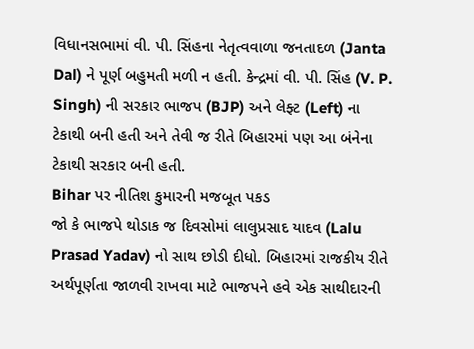વિધાનસભામાં વી. પી. સિંહના નેતૃત્વવાળા જનતાદળ (Janta Dal) ને પૂર્ણ બહુમતી મળી ન હતી. કેન્દ્રમાં વી. પી. સિંહ (V. P. Singh) ની સરકાર ભાજપ (BJP) અને લેફ્ટ (Left) ના ટેકાથી બની હતી અને તેવી જ રીતે બિહારમાં પણ આ બંનેના ટેકાથી સરકાર બની હતી.
Bihar પર નીતિશ કુમારની મજબૂત પકડ
જો કે ભાજપે થોડાક જ દિવસોમાં લાલુપ્રસાદ યાદવ (Lalu Prasad Yadav) નો સાથ છોડી દીધો. બિહારમાં રાજકીય રીતે અર્થપૂર્ણતા જાળવી રાખવા માટે ભાજપને હવે એક સાથીદારની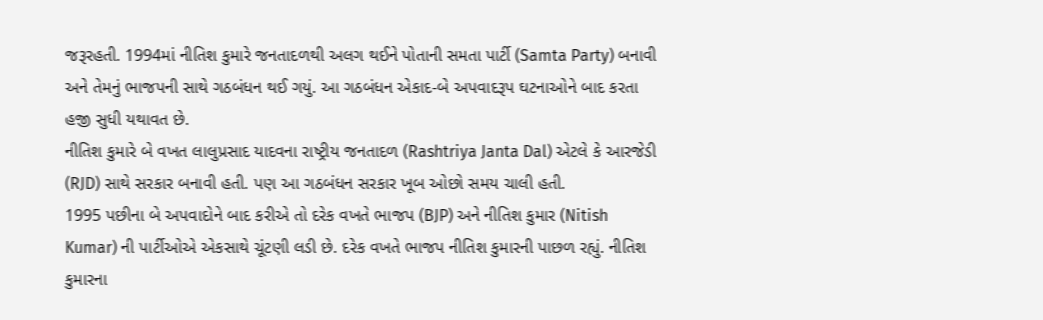જરૂરહતી. 1994માં નીતિશ કુમારે જનતાદળથી અલગ થઈને પોતાની સમતા પાર્ટી (Samta Party) બનાવી અને તેમનું ભાજપની સાથે ગઠબંધન થઈ ગયું. આ ગઠબંધન એકાદ-બે અપવાદરૂપ ઘટનાઓને બાદ કરતા હજી સુધી યથાવત છે.
નીતિશ કુમારે બે વખત લાલુપ્રસાદ યાદવના રાષ્ટ્રીય જનતાદળ (Rashtriya Janta Dal) એટલે કે આરજેડી (RJD) સાથે સરકાર બનાવી હતી. પણ આ ગઠબંધન સરકાર ખૂબ ઓછો સમય ચાલી હતી.
1995 પછીના બે અપવાદોને બાદ કરીએ તો દરેક વખતે ભાજપ (BJP) અને નીતિશ કુમાર (Nitish Kumar) ની પાર્ટીઓએ એકસાથે ચૂંટણી લડી છે. દરેક વખતે ભાજપ નીતિશ કુમારની પાછળ રહ્યું. નીતિશ કુમારના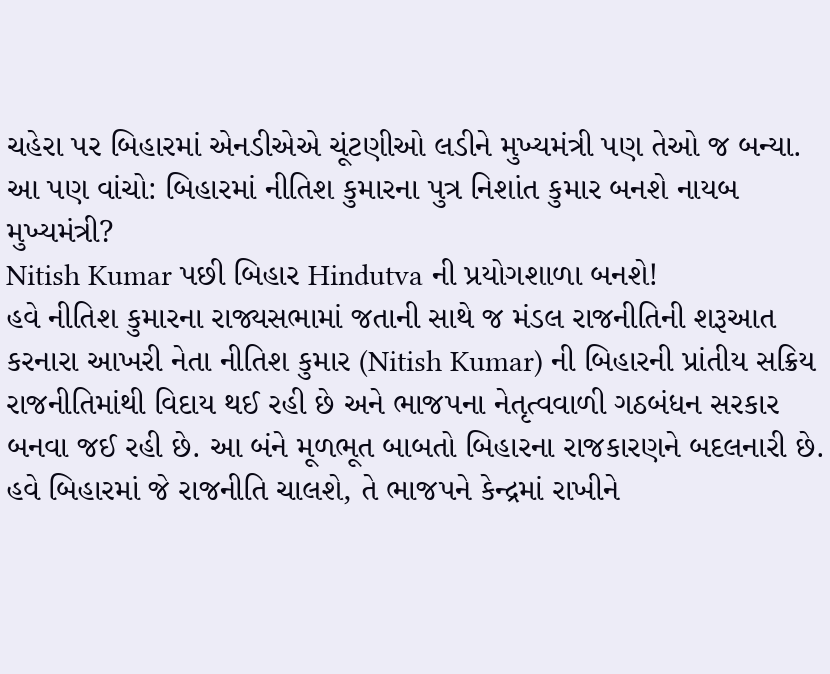ચહેરા પર બિહારમાં એનડીએએ ચૂંટણીઓ લડીને મુખ્યમંત્રી પણ તેઓ જ બન્યા.
આ પણ વાંચો: બિહારમાં નીતિશ કુમારના પુત્ર નિશાંત કુમાર બનશે નાયબ મુખ્યમંત્રી?
Nitish Kumar પછી બિહાર Hindutva ની પ્રયોગશાળા બનશે!
હવે નીતિશ કુમારના રાજ્યસભામાં જતાની સાથે જ મંડલ રાજનીતિની શરૂઆત કરનારા આખરી નેતા નીતિશ કુમાર (Nitish Kumar) ની બિહારની પ્રાંતીય સક્રિય રાજનીતિમાંથી વિદાય થઈ રહી છે અને ભાજપના નેતૃત્વવાળી ગઠબંધન સરકાર બનવા જઈ રહી છે. આ બંને મૂળભૂત બાબતો બિહારના રાજકારણને બદલનારી છે.
હવે બિહારમાં જે રાજનીતિ ચાલશે, તે ભાજપને કેન્દ્રમાં રાખીને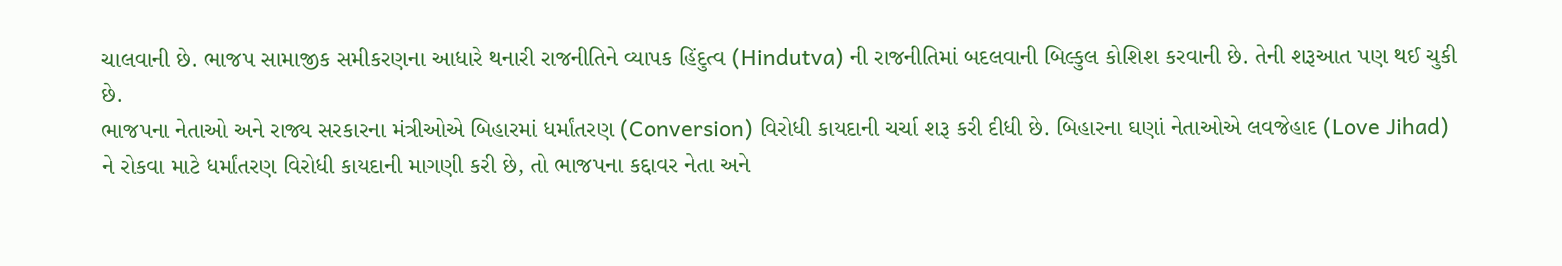ચાલવાની છે. ભાજપ સામાજીક સમીકરણના આધારે થનારી રાજનીતિને વ્યાપક હિંદુત્વ (Hindutva) ની રાજનીતિમાં બદલવાની બિલ્કુલ કોશિશ કરવાની છે. તેની શરૂઆત પણ થઈ ચુકી છે.
ભાજપના નેતાઓ અને રાજ્ય સરકારના મંત્રીઓએ બિહારમાં ધર્માંતરણ (Conversion) વિરોધી કાયદાની ચર્ચા શરૂ કરી દીધી છે. બિહારના ઘણાં નેતાઓએ લવજેહાદ (Love Jihad) ને રોકવા માટે ધર્માંતરણ વિરોધી કાયદાની માગણી કરી છે, તો ભાજપના કદ્દાવર નેતા અને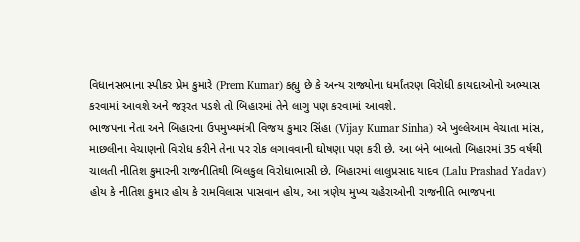વિધાનસભાના સ્પીકર પ્રેમ કુમારે (Prem Kumar) કહ્યુ છે કે અન્ય રાજ્યોના ધર્માંતરણ વિરોધી કાયદાઓનો અભ્યાસ કરવામાં આવશે અને જરૂરત પડશે તો બિહારમાં તેને લાગુ પણ કરવામાં આવશે.
ભાજપના નેતા અને બિહારના ઉપમુખ્યમંત્રી વિજય કુમાર સિંહા (Vijay Kumar Sinha) એ ખુલ્લેઆમ વેચાતા માંસ, માછલીના વેચાણનો વિરોધ કરીને તેના પર રોક લગાવવાની ઘોષણા પણ કરી છે. આ બંને બાબતો બિહારમાં 35 વર્ષથી ચાલતી નીતિશ કુમારની રાજનીતિથી બિલકુલ વિરોધાભાસી છે. બિહારમાં લાલુપ્રસાદ યાદવ (Lalu Prashad Yadav) હોય કે નીતિશ કુમાર હોય કે રામવિલાસ પાસવાન હોય, આ ત્રણેય મુખ્ય ચહેરાઓની રાજનીતિ ભાજપના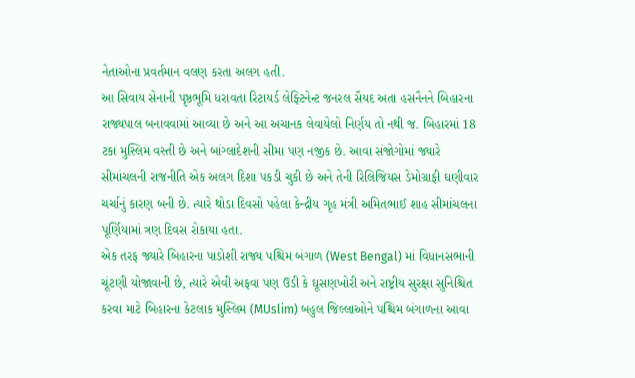નેતાઓના પ્રવર્તમાન વલણ કરતા અલગ હતી.
આ સિવાય સેનાની પૃષ્ઠભૂમિ ધરાવતા રિટાયર્ડ લેફ્ટિનેન્ટ જનરલ સૈયદ અતા હસનૈનને બિહારના રાજ્યપાલ બનાવવામાં આવ્યા છે અને આ અચાનક લેવાયેલો નિર્ણય તો નથી જ. બિહારમાં 18 ટકા મુસ્લિમ વસ્તી છે અને બાંગ્લાદેશની સીમા પણ નજીક છે. આવા સંજોગોમાં જ્યારે સીમાંચલની રાજનીતિ એક અલગ દિશા પકડી ચુકી છે અને તેની રિલિજિયસ ડેમોગ્રાફી ઘણીવાર ચર્ચાનું કારણ બની છે. ત્યારે થોડા દિવસો પહેલા કેન્દ્રીય ગૃહ મંત્રી અમિતભાઈ શાહ સીમાંચલના પૂર્ણિયામાં ત્રણ દિવસ રોકાયા હતા.
એક તરફ જ્યારે બિહારના પાડોશી રાજ્ય પશ્ચિમ બંગાળ (West Bengal) માં વિધાનસભાની ચૂંટણી યોજાવાની છે, ત્યારે એવી અફવા પણ ઉડી કે ઘૂસણખોરી અને રાષ્ટ્રીય સુરક્ષા સુનિશ્ચિત કરવા માટે બિહારના કેટલાક મુસ્લિમ (MUslim) બહુલ જિલ્લાઓને પશ્ચિમ બંગાળના આવા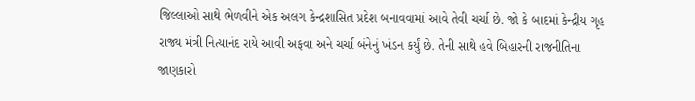જિલ્લાઓ સાથે ભેળવીને એક અલગ કેન્દ્રશાસિત પ્રદેશ બનાવવામાં આવે તેવી ચર્ચા છે. જો કે બાદમાં કેન્દ્રીય ગૃહ રાજ્ય મંત્રી નિત્યાનંદ રાયે આવી અફવા અને ચર્ચા બંનેનું ખંડન કર્યું છે. તેની સાથે હવે બિહારની રાજનીતિના જાણકારો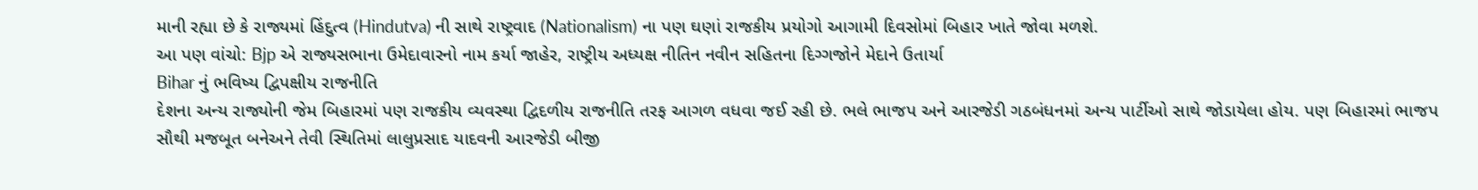માની રહ્યા છે કે રાજ્યમાં હિંદુત્વ (Hindutva) ની સાથે રાષ્ટ્રવાદ (Nationalism) ના પણ ઘણાં રાજકીય પ્રયોગો આગામી દિવસોમાં બિહાર ખાતે જોવા મળશે.
આ પણ વાંચો: Bjp એ રાજ્યસભાના ઉમેદાવારનો નામ કર્યા જાહેર, રાષ્ટ્રીય અધ્યક્ષ નીતિન નવીન સહિતના દિગ્ગજોને મેદાને ઉતાર્યા
Bihar નું ભવિષ્ય દ્વિપક્ષીય રાજનીતિ
દેશના અન્ય રાજ્યોની જેમ બિહારમાં પણ રાજકીય વ્યવસ્થા દ્વિદળીય રાજનીતિ તરફ આગળ વધવા જઈ રહી છે. ભલે ભાજપ અને આરજેડી ગઠબંધનમાં અન્ય પાર્ટીઓ સાથે જોડાયેલા હોય. પણ બિહારમાં ભાજપ સૌથી મજબૂત બનેઅને તેવી સ્થિતિમાં લાલુપ્રસાદ યાદવની આરજેડી બીજી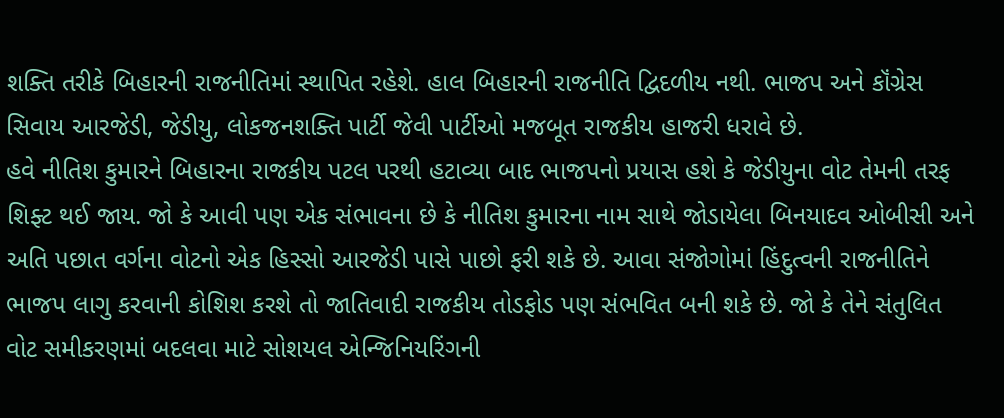શક્તિ તરીકે બિહારની રાજનીતિમાં સ્થાપિત રહેશે. હાલ બિહારની રાજનીતિ દ્વિદળીય નથી. ભાજપ અને કૉંગ્રેસ સિવાય આરજેડી, જેડીયુ, લોકજનશક્તિ પાર્ટી જેવી પાર્ટીઓ મજબૂત રાજકીય હાજરી ધરાવે છે.
હવે નીતિશ કુમારને બિહારના રાજકીય પટલ પરથી હટાવ્યા બાદ ભાજપનો પ્રયાસ હશે કે જેડીયુના વોટ તેમની તરફ શિફ્ટ થઈ જાય. જો કે આવી પણ એક સંભાવના છે કે નીતિશ કુમારના નામ સાથે જોડાયેલા બિનયાદવ ઓબીસી અને અતિ પછાત વર્ગના વોટનો એક હિસ્સો આરજેડી પાસે પાછો ફરી શકે છે. આવા સંજોગોમાં હિંદુત્વની રાજનીતિને ભાજપ લાગુ કરવાની કોશિશ કરશે તો જાતિવાદી રાજકીય તોડફોડ પણ સંભવિત બની શકે છે. જો કે તેને સંતુલિત વોટ સમીકરણમાં બદલવા માટે સોશયલ એન્જિનિયરિંગની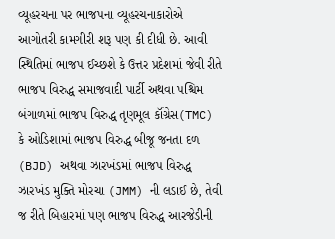વ્યૂહરચના પર ભાજપના વ્યૂહરચનાકારોએ આગોતરી કામગીરી શરૂ પણ કી દીધી છે. આવી સ્થિતિમાં ભાજપ ઈચ્છશે કે ઉત્તર પ્રદેશમાં જેવી રીતે ભાજપ વિરુદ્ધ સમાજવાદી પાર્ટી અથવા પશ્ચિમ બંગાળમાં ભાજપ વિરુદ્ધ તૃણમૂલ કૉંગ્રેસ(TMC) કે ઓડિશામાં ભાજપ વિરુદ્ધ બીજૂ જનતા દળ (BJD) અથવા ઝારખંડમાં ભાજપ વિરુદ્ધ ઝારખંડ મુક્તિ મોરચા (JMM) ની લડાઈ છે, તેવી જ રીતે બિહારમાં પણ ભાજપ વિરુદ્ધ આરજેડીની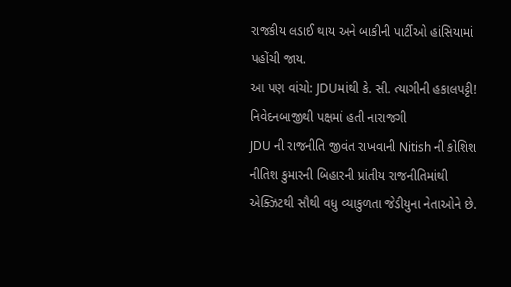રાજકીય લડાઈ થાય અને બાકીની પાર્ટીઓ હાંસિયામાં પહોંચી જાય.
આ પણ વાંચો: JDUમાંથી કે. સી. ત્યાગીની હકાલપટ્ટી! નિવેદનબાજીથી પક્ષમાં હતી નારાજગી
JDU ની રાજનીતિ જીવંત રાખવાની Nitish ની કોશિશ
નીતિશ કુમારની બિહારની પ્રાંતીય રાજનીતિમાંથી એક્ઝિટથી સૌથી વધુ વ્યાકુળતા જેડીયુના નેતાઓને છે.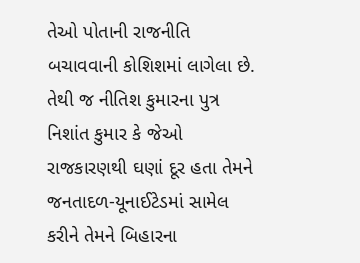તેઓ પોતાની રાજનીતિ બચાવવાની કોશિશમાં લાગેલા છે. તેથી જ નીતિશ કુમારના પુત્ર નિશાંત કુમાર કે જેઓ રાજકારણથી ઘણાં દૂર હતા તેમને જનતાદળ-યૂનાઈટેડમાં સામેલ કરીને તેમને બિહારના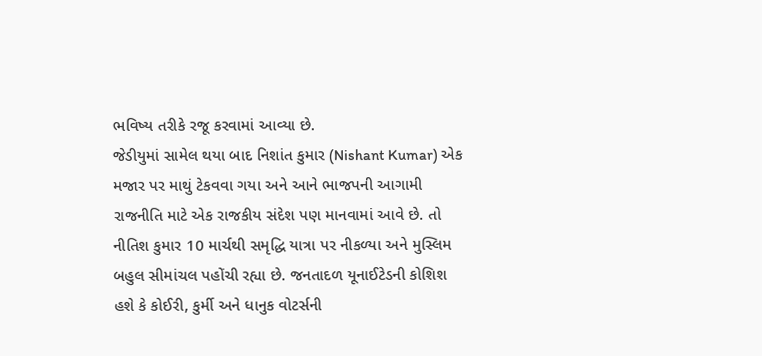ભવિષ્ય તરીકે રજૂ કરવામાં આવ્યા છે.
જેડીયુમાં સામેલ થયા બાદ નિશાંત કુમાર (Nishant Kumar) એક મજાર પર માથું ટેકવવા ગયા અને આને ભાજપની આગામી રાજનીતિ માટે એક રાજકીય સંદેશ પણ માનવામાં આવે છે. તો નીતિશ કુમાર 10 માર્ચથી સમૃદ્ધિ યાત્રા પર નીકળ્યા અને મુસ્લિમ બહુલ સીમાંચલ પહોંચી રહ્યા છે. જનતાદળ યૂનાઈટેડની કોશિશ હશે કે કોઈરી, કુર્મી અને ધાનુક વોટર્સની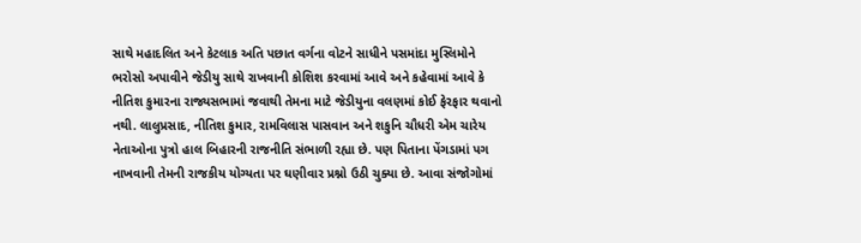સાથે મહાદલિત અને કેટલાક અતિ પછાત વર્ગના વોટને સાધીને પસમાંદા મુસ્લિમોને ભરોસો અપાવીને જેડીયુ સાથે રાખવાની કોશિશ કરવામાં આવે અને કહેવામાં આવે કે નીતિશ કુમારના રાજ્યસભામાં જવાથી તેમના માટે જેડીયુના વલણમાં કોઈ ફેરફાર થવાનો નથી. લાલુપ્રસાદ, નીતિશ કુમાર, રામવિલાસ પાસવાન અને શકુનિ ચૌધરી એમ ચારેય નેતાઓના પુત્રો હાલ બિહારની રાજનીતિ સંભાળી રહ્યા છે. પણ પિતાના પેંગડામાં પગ નાખવાની તેમની રાજકીય યોગ્યતા પર ઘણીવાર પ્રશ્નો ઉઠી ચુક્યા છે. આવા સંજોગોમાં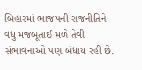બિહારમાં ભાજપની રાજનીતિને વધુ મજબૂતાઈ મળે તેવી સંભાવનાઓ પણ બંધાય રહી છે.